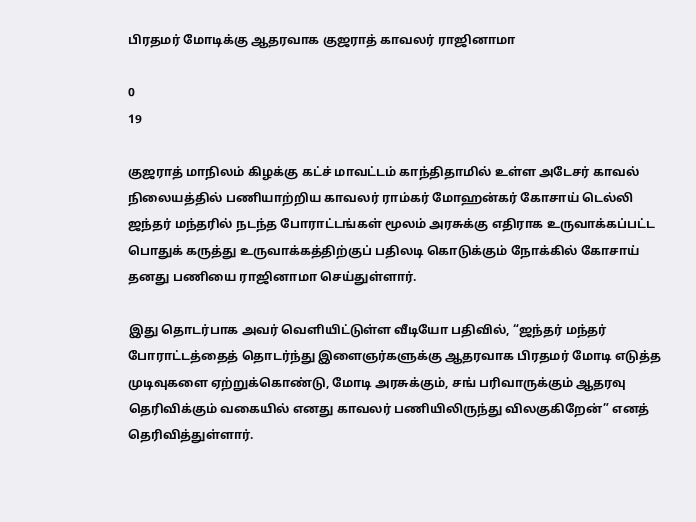பிரதமர் மோடிக்கு ஆதரவாக குஜராத் காவலர் ராஜினாமா

0
19

குஜராத் மாநிலம் கிழக்கு கட்ச் மாவட்டம் காந்திதாமில் உள்ள அடேசர் காவல் நிலையத்தில் பணியாற்றிய காவலர் ராம்கர் மோஹன்கர் கோசாய் டெல்லி ஜந்தர் மந்தரில் நடந்த போராட்டங்கள் மூலம் அரசுக்கு எதிராக உருவாக்கப்பட்ட பொதுக் கருத்து உருவாக்கத்திற்குப் பதிலடி கொடுக்கும் நோக்கில் கோசாய் தனது பணியை ராஜினாமா செய்துள்ளார்.

இது தொடர்பாக அவர் வெளியிட்டுள்ள வீடியோ பதிவில், “ஜந்தர் மந்தர் போராட்டத்தைத் தொடர்ந்து இளைஞர்களுக்கு ஆதரவாக பிரதமர் மோடி எடுத்த முடிவுகளை ஏற்றுக்கொண்டு, மோடி அரசுக்கும், சங் பரிவாருக்கும் ஆதரவு தெரிவிக்கும் வகையில் எனது காவலர் பணியிலிருந்து விலகுகிறேன்” எனத் தெரிவித்துள்ளார்.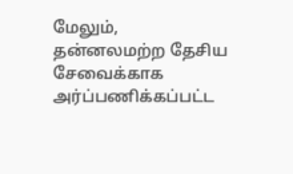மேலும், தன்னலமற்ற தேசிய சேவைக்காக அர்ப்பணிக்கப்பட்ட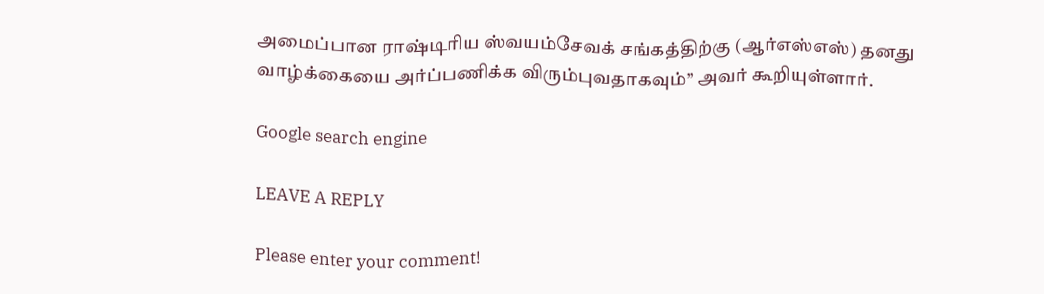அமைப்பான ராஷ்டிரிய ஸ்வயம்சேவக் சங்கத்திற்கு (ஆர்எஸ்எஸ்) தனது வாழ்க்கையை அர்ப்பணிக்க விரும்புவதாகவும்’’ அவர் கூறியுள்ளார்.

Google search engine

LEAVE A REPLY

Please enter your comment!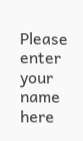Please enter your name here